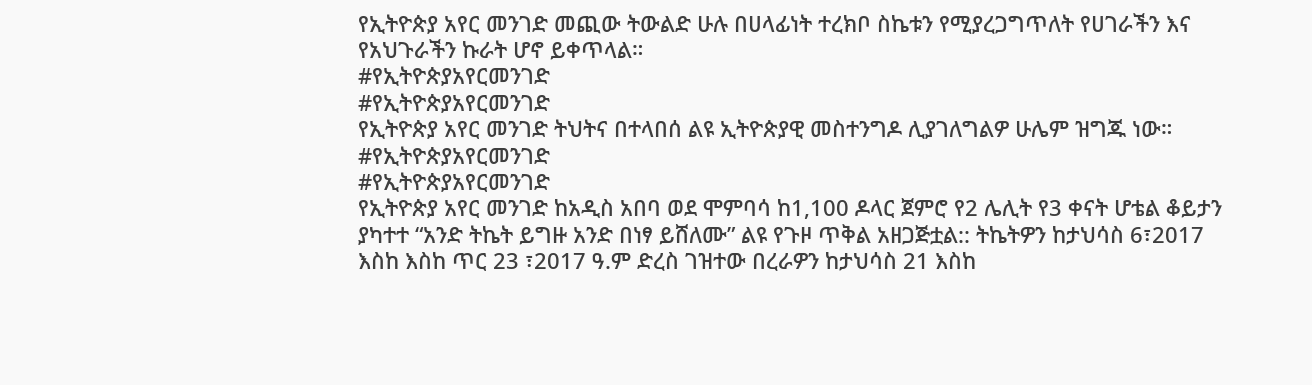የኢትዮጵያ አየር መንገድ መጪው ትውልድ ሁሉ በሀላፊነት ተረክቦ ስኬቱን የሚያረጋግጥለት የሀገራችን እና የአህጉራችን ኩራት ሆኖ ይቀጥላል።
#የኢትዮጵያአየርመንገድ
#የኢትዮጵያአየርመንገድ
የኢትዮጵያ አየር መንገድ ትህትና በተላበሰ ልዩ ኢትዮጵያዊ መስተንግዶ ሊያገለግልዎ ሁሌም ዝግጁ ነው።
#የኢትዮጵያአየርመንገድ
#የኢትዮጵያአየርመንገድ
የኢትዮጵያ አየር መንገድ ከአዲስ አበባ ወደ ሞምባሳ ከ1,100 ዶላር ጀምሮ የ2 ሌሊት የ3 ቀናት ሆቴል ቆይታን ያካተተ “አንድ ትኬት ይግዙ አንድ በነፃ ይሸለሙ” ልዩ የጉዞ ጥቅል አዘጋጅቷል:: ትኬትዎን ከታህሳስ 6፣2017 እስከ እስከ ጥር 23 ፣2017 ዓ.ም ድረስ ገዝተው በረራዎን ከታህሳስ 21 እስከ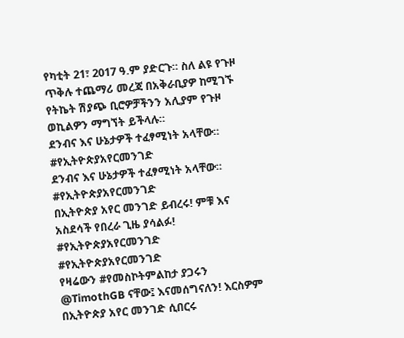የካቲት 21፣ 2017 ዓ.ም ያድርጉ። ስለ ልዩ የጉዞ ጥቅሉ ተጨማሪ መረጃ በአቅራቢያዎ ከሚገኙ የትኬት ሽያጭ ቢሮዎቻችንን አሊያም የጉዞ ወኪልዎን ማግኘት ይችላሉ።
ደንብና እና ሁኔታዎች ተፈፃሚነት አላቸው።
#የኢትዮጵያአየርመንገድ
ደንብና እና ሁኔታዎች ተፈፃሚነት አላቸው።
#የኢትዮጵያአየርመንገድ
በኢትዮጵያ አየር መንገድ ይብረሩ! ምቹ እና አስደሳች የበረራ ጊዜ ያሳልፉ!
#የኢትዮጵያአየርመንገድ
#የኢትዮጵያአየርመንገድ
የዛሬውን #የመስኮትምልከታ ያጋሩን @TimothGB ናቸው፤ እናመሰግናለን! እርስዎም በኢትዮጵያ አየር መንገድ ሲበርሩ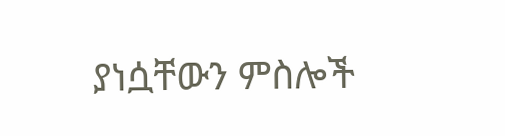ያነሷቸውን ምስሎች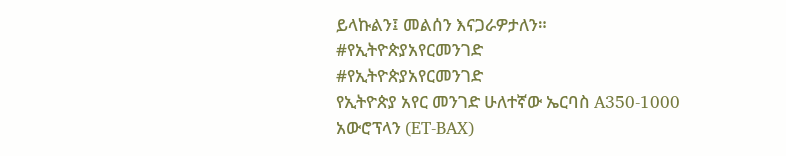ይላኩልን፤ መልሰን እናጋራዎታለን።
#የኢትዮጵያአየርመንገድ
#የኢትዮጵያአየርመንገድ
የኢትዮጵያ አየር መንገድ ሁለተኛው ኤርባስ A350-1000 አውሮፕላን (ET-BAX)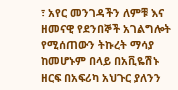፣ አየር መንገዳችን ለምቹ እና ዘመናዊ የደንበኞች አገልግሎት የሚሰጠውን ትኩረት ማሳያ ከመሆኑም በላይ በአቪዬሽኑ ዘርፍ በአፍሪካ አህጉር ያለንን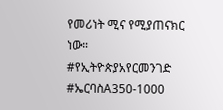የመሪነት ሚና የሚያጠናክር ነው።
#የኢትዮጵያአየርመንገድ #ኤርባስA350-1000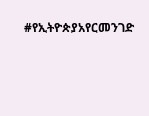#የኢትዮጵያአየርመንገድ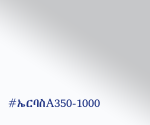#ኤርባስA350-1000